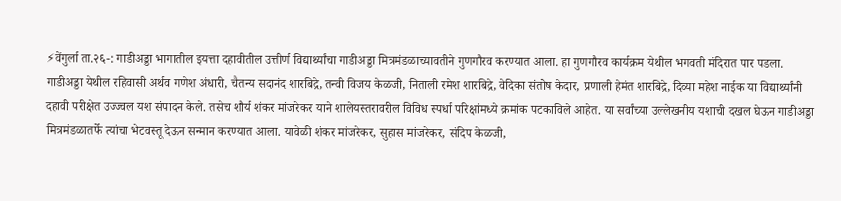⚡वेंगुर्ला ता.२६-: गाडीअड्डा भागातील इयत्ता दहावीतील उत्तीर्ण विद्यार्थ्यांचा गाडीअड्डा मित्रमंडळाच्यावतीने गुणगौरव करण्यात आला. हा गुणगौरव कार्यक्रम येथील भगवती मंदिरात पार पडला.
गाडीअड्डा येथील रहिवासी अर्थव गणेश अंधारी, चैतन्य सदानंद शारबिद्रे, तन्वी विजय केळजी, निताली रमेश शारबिद्रे, वेदिका संतोष केदार, प्रणाली हेमंत शारबिद्रे, दिव्या महेश नाईक या विद्यार्थ्यांनी दहावी परीक्षेत उज्ज्वल यश संपादन केले. तसेच शौर्य शंकर मांजरेकर याने शालेयस्तरावरील विविध स्पर्धा परिक्षांमध्ये क्रमांक पटकाविले आहेत. या सर्वांच्या उल्लेखनीय यशाची दखल घेऊन गाडीअड्डा मित्रमंडळातर्फे त्यांचा भेटवस्तू देऊन सन्मान करण्यात आला. यावेळी शंकर मांजरेकर, सुहास मांजरेकर, संदिप केळजी,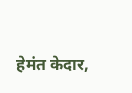हेमंत केदार,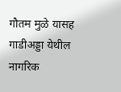गौतम मुळे यासह गाडीअड्डा येथील नागरिक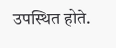उपस्थित होते.